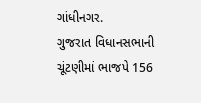ગાંધીનગર.
ગુજરાત વિધાનસભાની ચૂંટણીમાં ભાજપે 156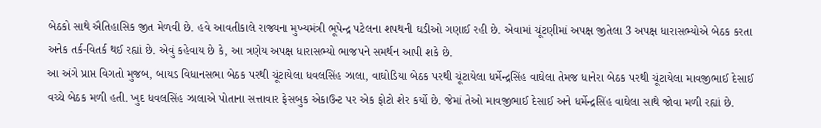બેઠકો સાથે ઐતિહાસિક જીત મેળવી છે. હવે આવતીકાલે રાજ્યના મુખ્યમંત્રી ભૂપેન્દ્ર પટેલના શપથની ઘડીઓ ગણાઈ રહી છે. એવામાં ચૂંટણીમાં અપક્ષ જીતેલા 3 અપક્ષ ધારાસભ્યોએ બેઠક કરતા અનેક તર્ક-વિતર્ક થઈ રહ્યાં છે. એવું કહેવાય છે કે, આ ત્રણેય અપક્ષ ધારાસભ્યો ભાજપને સમર્થન આપી શકે છે.
આ અંગે પ્રાપ્ત વિગતો મુજબ, બાયડ વિધાનસભા બેઠક પરથી ચૂંટાયેલા ધવલસિંહ ઝાલા, વાઘોડિયા બેઠક પરથી ચૂંટાયેલા ધર્મેન્દ્રસિંહ વાઘેલા તેમજ ધાનેરા બેઠક પરથી ચૂંટાયેલા માવજીભાઈ દેસાઈ વચ્ચે બેઠક મળી હતી. ખુદ ધવલસિંહ ઝાલાએ પોતાના સત્તાવાર ફેસબુક એકાઉન્ટ પર એક ફોટો શેર કર્યો છે. જેમાં તેઓ માવજીભાઈ દેસાઈ અને ધર્મેન્દ્રસિંહ વાઘેલા સાથે જોવા મળી રહ્યાં છે.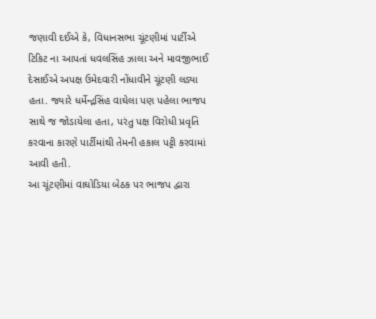જણાવી દઈએ કે, વિધાનસભા ચૂંટણીમાં પાર્ટીએ ટિકિટ ના આપતાં ધવલસિંહ ઝાલા અને માવજીભાઈ દેસાઈએ અપક્ષ ઉમેદવારી નોંધાવીને ચૂંટણી લડ્યા હતા. જ્યારે ધર્મેન્દ્રસિંહ વાઘેલા પણ પહેલા ભાજપ સાથે જ જોડાયેલા હતા, પરંતુ પક્ષ વિરોધી પ્રવૃતિ કરવાના કારણે પાર્ટીમાંથી તેમની હકાલ પટ્ટી કરવામાં આવી હતી.
આ ચૂંટણીમાં વાઘોડિયા બેઠક પર ભાજપ દ્વારા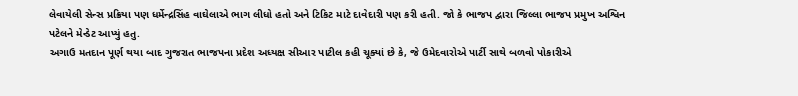લેવાયેલી સેન્સ પ્રક્રિયા પણ ધર્મેન્દ્રસિંહ વાઘેલાએ ભાગ લીધો હતો અને ટિકિટ માટે દાવેદારી પણ કરી હતી. જો કે ભાજપ દ્વારા જિલ્લા ભાજપ પ્રમુખ અશ્વિન પટેલને મેન્ડેટ આપ્યું હતુ.
અગાઉ મતદાન પૂર્ણ થયા બાદ ગુજરાત ભાજપના પ્રદેશ અધ્યક્ષ સીઆર પાટીલ કહી ચૂક્યાં છે કે, જે ઉમેદવારોએ પાર્ટી સાથે બળવો પોકારીએ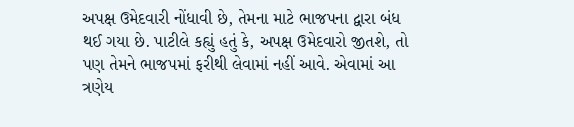અપક્ષ ઉમેદવારી નોંધાવી છે, તેમના માટે ભાજપના દ્વારા બંધ થઈ ગયા છે. પાટીલે કહ્યું હતું કે, અપક્ષ ઉમેદવારો જીતશે, તો પણ તેમને ભાજપમાં ફરીથી લેવામાં નહીં આવે. એવામાં આ ત્રણેય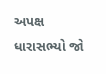અપક્ષ ધારાસભ્યો જો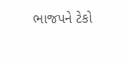ભાજપને ટેકો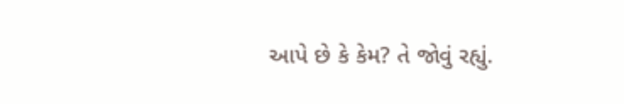આપે છે કે કેમ? તે જોવું રહ્યું.